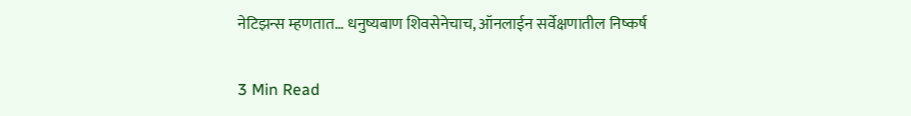नेटिझन्स म्हणतात… धनुष्यबाण शिवसेनेचाच, ऑनलाईन सर्वेक्षणातील निष्कर्ष

3 Min Read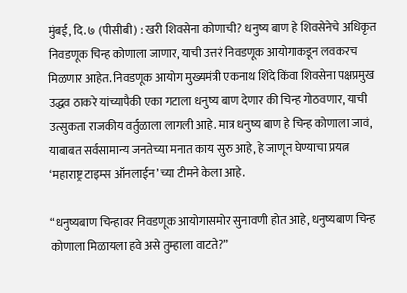मुंबई, दि. ७ (पीसीबी) : खरी शिवसेना कोणाची? धनुष्य बाण हे शिवसेनेचे अधिकृत निवडणूक चिन्ह कोणाला जाणार, याची उत्तरं निवडणूक आयोगाकडून लवकरच मिळणार आहेत. निवडणूक आयोग मुख्यमंत्री एकनाथ शिंदे किंवा शिवसेना पक्षप्रमुख उद्धव ठाकरे यांच्यापैकी एका गटाला धनुष्य बाण देणार की चिन्ह गोठवणार, याची उत्सुकता राजकीय वर्तुळाला लागली आहे. मात्र धनुष्य बाण हे चिन्ह कोणाला जावं, याबाबत सर्वसामान्य जनतेच्या मनात काय सुरु आहे, हे जाणून घेण्याचा प्रयत्न ‘महाराष्ट्र टाइम्स ऑनलाईन’च्या टीमने केला आहे.

“धनुष्यबाण चिन्हावर निवडणूक आयोगासमोर सुनावणी होत आहे, धनुष्यबाण चिन्ह कोणाला मिळायला हवे असे तुम्हाला वाटते?”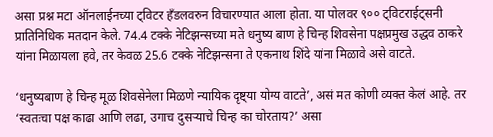असा प्रश्न मटा ऑनलाईनच्या ट्विटर हँडलवरुन विचारण्यात आला होता. या पोलवर ९०० ट्विटराईट्सनी प्रातिनिधिक मतदान केले. 74.4 टक्के नेटिझन्सच्या मते धनुष्य बाण हे चिन्ह शिवसेना पक्षप्रमुख उद्धव ठाकरे यांना मिळायला हवे, तर केवळ 25.6 टक्के नेटिझन्सना ते एकनाथ शिंदे यांना मिळावे असे वाटते.

‘धनुष्यबाण हे चिन्ह मूळ शिवसेनेला मिळणे न्यायिक दृष्ट्या योग्य वाटते’, असं मत कोणी व्यक्त केलं आहे. तर ‘स्वतःचा पक्ष काढा आणि लढा, उगाच दुसऱ्याचे चिन्ह का चोरताय?’ असा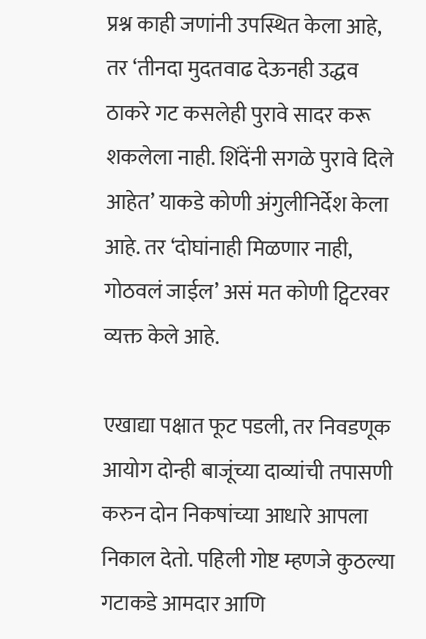प्रश्न काही जणांनी उपस्थित केला आहे, तर ‘तीनदा मुदतवाढ देऊनही उद्धव ठाकरे गट कसलेही पुरावे सादर करू शकलेला नाही. शिंदेंनी सगळे पुरावे दिले आहेत’ याकडे कोणी अंगुलीनिर्देश केला आहे. तर ‘दोघांनाही मिळणार नाही, गोठवलं जाईल’ असं मत कोणी ट्विटरवर व्यक्त केले आहे.

एखाद्या पक्षात फूट पडली, तर निवडणूक आयोग दोन्ही बाजूंच्या दाव्यांची तपासणी करुन दोन निकषांच्या आधारे आपला निकाल देतो. पहिली गोष्ट म्हणजे कुठल्या गटाकडे आमदार आणि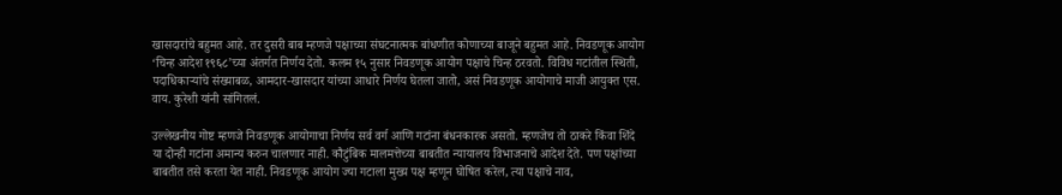खासदारांचे बहुमत आहे. तर दुसरी बाब म्हणजे पक्षाच्या संघटनात्मक बांधणीत कोणाच्या बाजूने बहुमत आहे. निवडणूक आयोग ‘चिन्ह आदेश १९६८’च्या अंतर्गत निर्णय देतो. कलम १५ नुसार निवडणूक आयोग पक्षाचे चिन्ह ठरवतो. विविध गटांतील स्थिती, पदाधिकाऱ्यांचे संख्याबळ, आमदार-खासदार यांच्या आधारे निर्णय घेतला जातो, असं निवडणूक आयोगाचे माजी आयुक्त एस. वाय. कुरेशी यांनी सांगितलं.

उल्लेखनीय गोष्ट म्हणजे निवडणूक आयोगाचा निर्णय सर्व वर्ग आणि गटांना बंधनकारक असतो. म्हणजेच तो ठाकरे किंवा शिंदे या दोन्ही गटांना अमान्य करुन चालणार नाही. कौटुंबिक मालमत्तेच्या बाबतीत न्यायालय विभाजनाचे आदेश देते. पण पक्षांच्या बाबतीत तसे करता येत नाही. निवडणूक आयोग ज्या गटाला मुख्य पक्ष म्हणून घोषित करेल, त्या पक्षाचे नाव,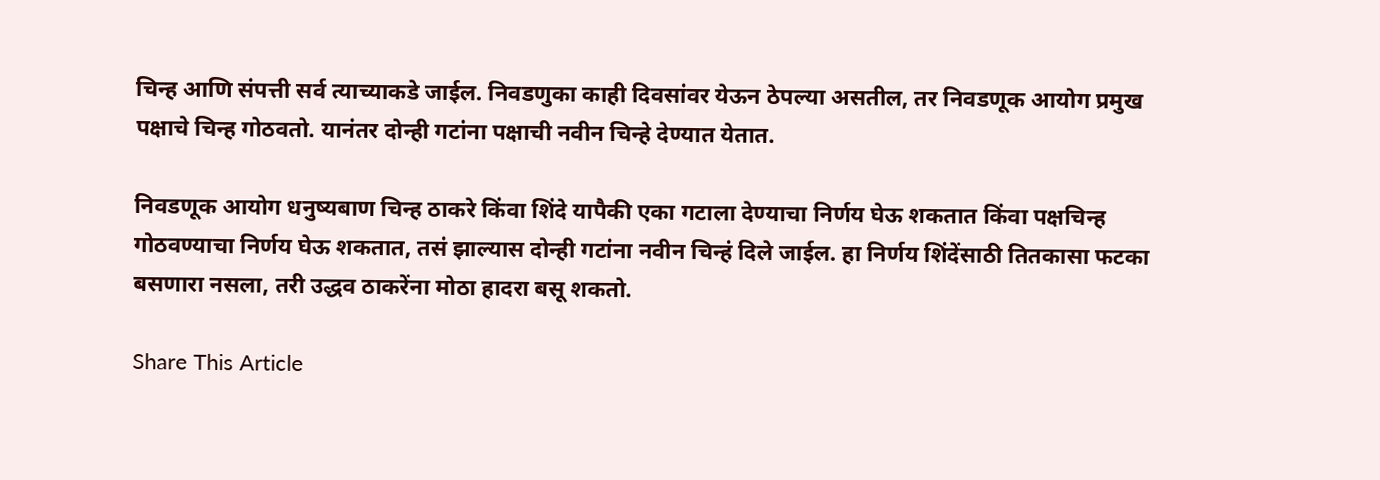चिन्ह आणि संपत्ती सर्व त्याच्याकडे जाईल. निवडणुका काही दिवसांवर येऊन ठेपल्या असतील, तर निवडणूक आयोग प्रमुख पक्षाचे चिन्ह गोठवतो. यानंतर दोन्ही गटांना पक्षाची नवीन चिन्हे देण्यात येतात.

निवडणूक आयोग धनुष्यबाण चिन्ह ठाकरे किंवा शिंदे यापैकी एका गटाला देण्याचा निर्णय घेऊ शकतात किंवा पक्षचिन्ह गोठवण्याचा निर्णय घेऊ शकतात, तसं झाल्यास दोन्ही गटांना नवीन चिन्हं दिले जाईल. हा निर्णय शिंदेंसाठी तितकासा फटका बसणारा नसला, तरी उद्धव ठाकरेंना मोठा हादरा बसू शकतो.

Share This Article